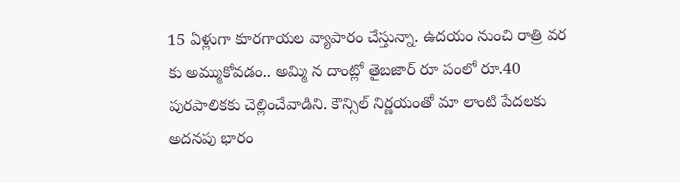15 ఏళ్లుగా కూరగాయల వ్యాపారం చేస్తున్నా. ఉదయం నుంచి రాత్రి వర కు అమ్ముకోవడం.. అమ్మి న దాంట్లో తైబజార్ రూ పంలో రూ.40 పురపాలికకు చెల్లించేవాడిని. కౌన్సిల్ నిర్ణయంతో మా లాంటి పేదలకు అదనపు భారం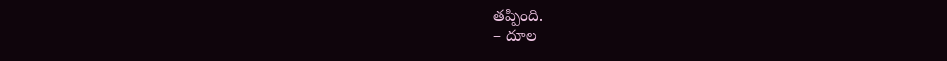తప్పింది.
– దూల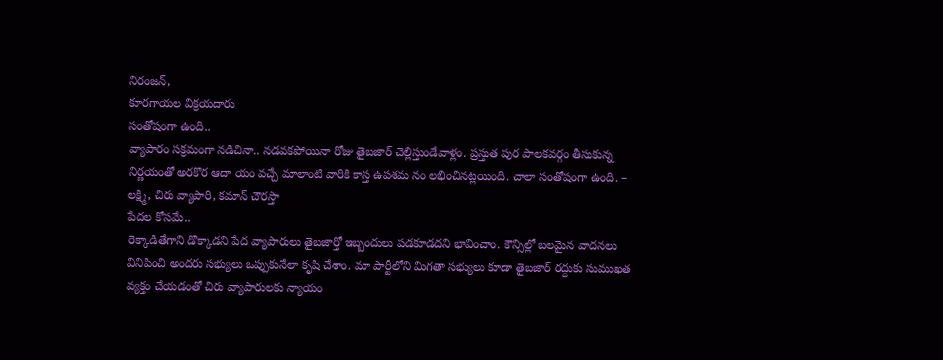నిరంజన్,
కూరగాయల విక్రయదారు
సంతోషంగా ఉంది..
వ్యాపారం సక్రమంగా నడిచినా.. నడవకపోయినా రోజు తైబజార్ చెల్లిస్తుండేవాళ్లం. ప్రస్తుత పుర పాలకవర్గం తీసుకున్న నిర్ణయంతో అరకొర ఆదా యం వచ్చే మాలాంటి వారికి కాస్త ఉపశమ నం లభించినట్లయింది. చాలా సంతోషంగా ఉంది. – లక్ష్మి, చిరు వ్యాపారి, కమాన్ చౌరస్తా
పేదల కోసమే..
రెక్కాడితేగాని డొక్కాడని పేద వ్యాపారులు తైబజార్తో ఇబ్బందులు పడకూడదని భావించాం. కౌన్సిల్లో బలమైన వాదనలు వినిపించి అందరు సభ్యులు ఒప్పుకునేలా కృషి చేశాం. మా పార్టీలోని మిగతా సభ్యులు కూడా తైబజార్ రద్దుకు సుముఖత వ్యక్తం చేయడంతో చిరు వ్యాపారులకు న్యాయం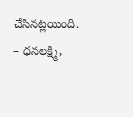చేసినట్లయింది.
– ధనలక్ష్మి,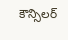కౌన్సిలర్